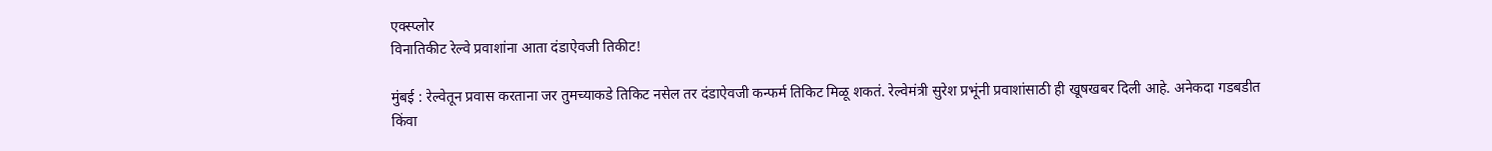एक्स्प्लोर
विनातिकीट रेल्वे प्रवाशांना आता दंडाऐवजी तिकीट!

मुंबई : रेल्वेतून प्रवास करताना जर तुमच्याकडे तिकिट नसेल तर दंडाऐवजी कन्फर्म तिकिट मिळू शकतं. रेल्वेमंत्री सुरेश प्रभूंनी प्रवाशांसाठी ही खूषखबर दिली आहे. अनेकदा गडबडीत किंवा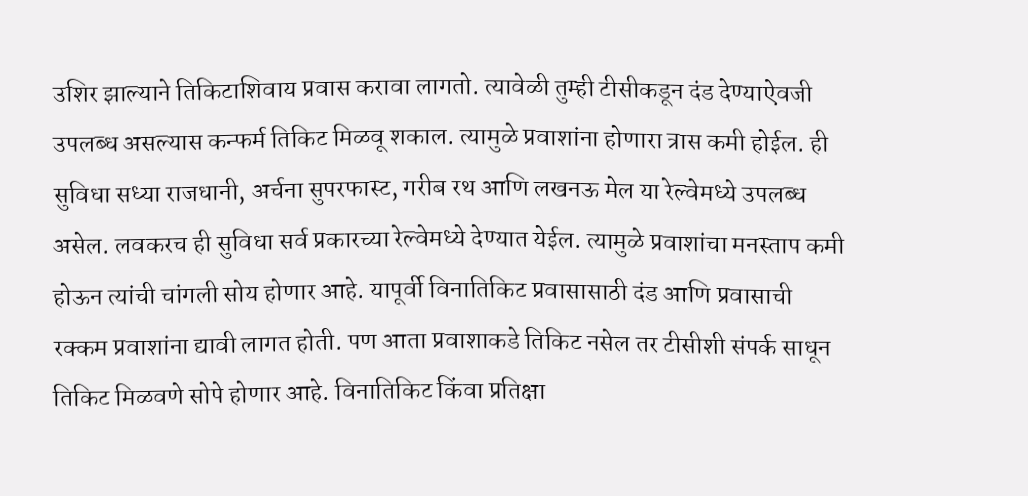उशिर झाल्याने तिकिटाशिवाय प्रवास करावा लागतो. त्यावेळी तुम्ही टीसीकडून दंड देण्याऐवजी उपलब्ध असल्यास कन्फर्म तिकिट मिळवू शकाल. त्यामुळे प्रवाशांना होणारा त्रास कमी होईल. ही सुविधा सध्या राजधानी, अर्चना सुपरफास्ट, गरीब रथ आणि लखनऊ मेल या रेल्वेमध्ये उपलब्ध असेल. लवकरच ही सुविधा सर्व प्रकारच्या रेल्वेमध्ये देण्यात येईल. त्यामुळे प्रवाशांचा मनस्ताप कमी होऊन त्यांची चांगली सोय होणार आहे. यापूर्वी विनातिकिट प्रवासासाठी दंड आणि प्रवासाची रक्कम प्रवाशांना द्यावी लागत होती. पण आता प्रवाशाकडे तिकिट नसेल तर टीसीशी संपर्क साधून तिकिट मिळवणे सोपे होणार आहे. विनातिकिट किंवा प्रतिक्षा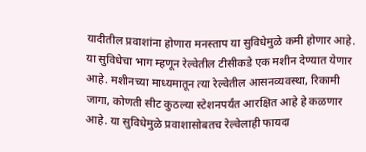यादीतील प्रवाशांना होणारा मनस्ताप या सुविधेमुळे कमी होणार आहे. या सुविधेचा भाग म्हणून रेल्वेतील टीसीकडे एक मशीन देण्यात येणार आहे. मशीनच्या माध्यमातून त्या रेल्वेतील आसनव्यवस्था, रिकामी जागा, कोणती सीट कुठल्या स्टेशनपर्यंत आरक्षित आहे हे कळणार आहे. या सुविधेमुळे प्रवाशासोबतच रेल्वेलाही फायदा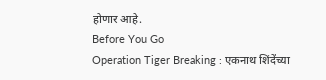होणार आहे.
Before You Go
Operation Tiger Breaking : एकनाथ शिंदेंच्या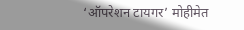‘ऑपरेशन टायगर’ मोहीमेत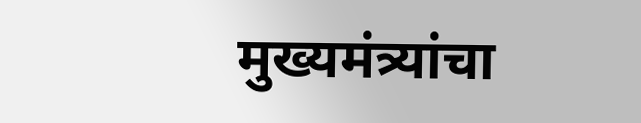मुख्यमंत्र्यांचा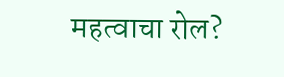महत्वाचा रोल?